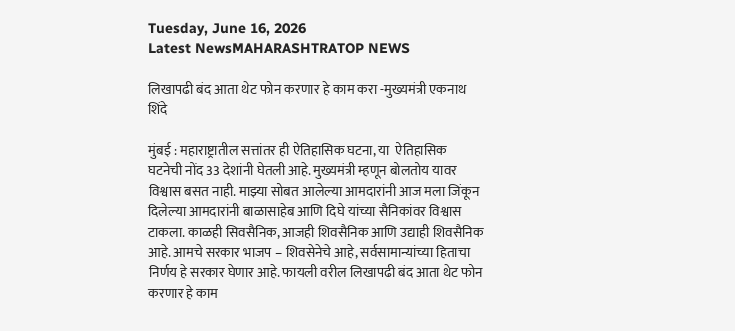Tuesday, June 16, 2026
Latest NewsMAHARASHTRATOP NEWS

लिखापढी बंद आता थेट फोन करणार हे काम करा -मुख्यमंत्री एकनाथ शिंदे

मुंबई : महाराष्ट्रातील सत्तांतर ही ऐतिहासिक घटना, या  ऐतिहासिक घटनेची नोंद 33 देशांनी घेतली आहे. मुख्यमंत्री म्हणून बोलतोय यावर विश्वास बसत नाही. माझ्या सोबत आलेल्या आमदारांनी आज मला जिंकून दिलेल्या आमदारांनी बाळासाहेब आणि दिघे यांच्या सैनिकांवर विश्वास टाकला. काळही सिवसैनिक, आजही शिवसैनिक आणि उद्याही शिवसैनिक आहे. आमचे सरकार भाजप – शिवसेनेचे आहे, सर्वसामान्यांच्या हिताचा निर्णय हे सरकार घेणार आहे. फायली वरील लिखापढी बंद आता थेट फोन करणार हे काम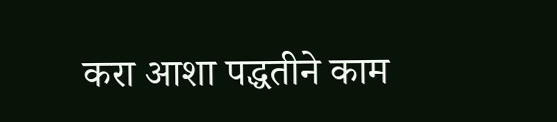करा आशा पद्धतीने काम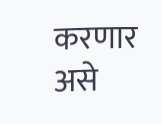करणार असे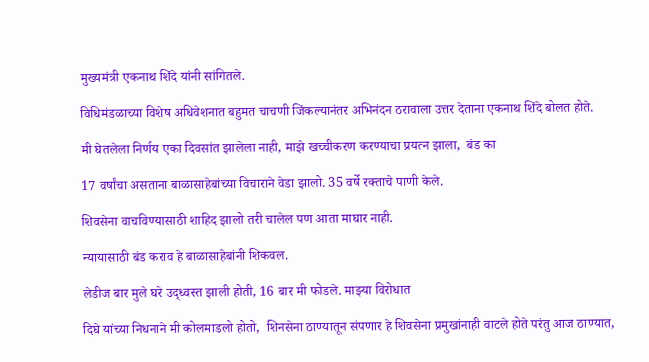मुख्यमंत्री एकनाथ शिंदे यांनी सांगितले.

विधिमंडळाच्या विशेष अधिवेशनात बहुमत चाचणी जिंकल्यानंतर अभिनंदन ठरावाला उत्तर देताना एकनाथ शिंदे बोलत होते.

मी घेतलेला निर्णय एका दिवसांत झालेला नाही, माझे खच्चीकरण करण्याचा प्रयत्न झाला,  बंड का

17 वर्षांचा असताना बाळासाहेबांच्या विचाराने वेडा झालो. 35 वर्षे रक्ताचे पाणी केले.

शिवसेना वाचविण्यासाठी शाहिद झालो तरी चालेल पण आता माघार नाही.

न्यायासाठी बंड कराव हे बाळासाहेबांनी शिकवल.

लेडीज बार मुले घरे उद्ध्वस्त झाली होती, 16 बार मी फोडले. माझ्या विरोधात

दिघे यांच्या निधनाने मी कोलमाडलो होतो,  शिनसेना ठाण्यातून संपणार हे शिवसेना प्रमुखांनाही वाटले होते परंतु आज ठाण्यात,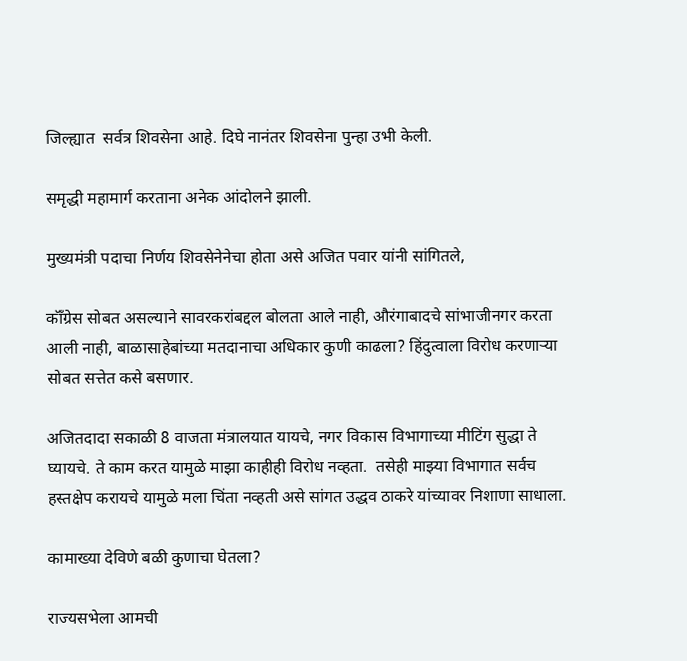जिल्ह्यात  सर्वत्र शिवसेना आहे. दिघे नानंतर शिवसेना पुन्हा उभी केली.

समृद्धी महामार्ग करताना अनेक आंदोलने झाली.

मुख्यमंत्री पदाचा निर्णय शिवसेनेनेचा होता असे अजित पवार यांनी सांगितले,

कॉँग्रेस सोबत असल्याने सावरकरांबद्दल बोलता आले नाही, औरंगाबादचे सांभाजीनगर करता आली नाही, बाळासाहेबांच्या मतदानाचा अधिकार कुणी काढला? हिंदुत्वाला विरोध करणाऱ्या सोबत सत्तेत कसे बसणार.

अजितदादा सकाळी 8 वाजता मंत्रालयात यायचे, नगर विकास विभागाच्या मीटिंग सुद्धा ते घ्यायचे. ते काम करत यामुळे माझा काहीही विरोध नव्हता.  तसेही माझ्या विभागात सर्वच हस्तक्षेप करायचे यामुळे मला चिंता नव्हती असे सांगत उद्धव ठाकरे यांच्यावर निशाणा साधाला.

कामाख्या देविणे बळी कुणाचा घेतला?

राज्यसभेला आमची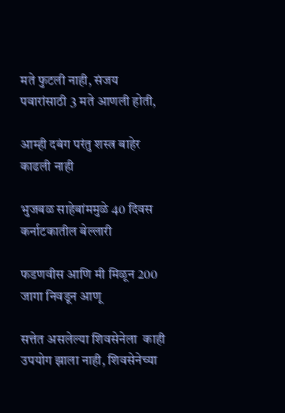मते फुटली नाही, संजय पवारांसाठी 3 मते आणली होती,

आम्ही दबंग परंतु शस्त्र बाहेर काढली नाही

भुजबळ साहेबांममुळे 40 दिवस कर्नाटकातील बेल्लारी

फडणवीस आणि मी मिळून 200 जागा निवडून आणू

सत्तेत असलेल्या शिवसेनेला  काही उपयोग झाला नाही, शिवसेनेच्या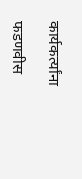कार्यकर्त्यांना

फडणवीस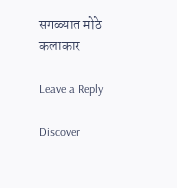सगळ्यात मोठे कलाकार

Leave a Reply

Discover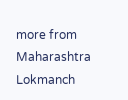more from Maharashtra Lokmanch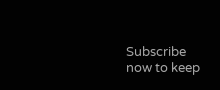Subscribe now to keep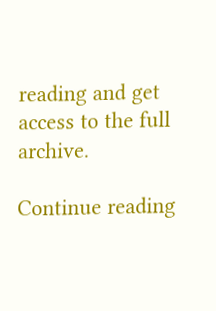reading and get access to the full archive.

Continue reading